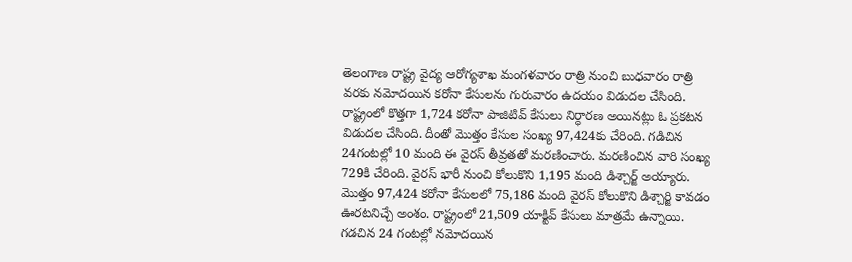తెలంగాణ రాష్ట్ర వైద్య ఆరోగ్యశాఖ మంగళవారం రాత్రి నుంచి బుధవారం రాత్రి వరకు నమోదయిన కరోనా కేసులను గురువారం ఉదయం విడుదల చేసింది. రాష్ట్రంలో కొత్తగా 1,724 కరోనా పాజిటివ్ కేసులు నిర్ధారణ అయినట్లు ఓ ప్రకటన విడుదల చేసింది. దీంతో మొత్తం కేసుల సంఖ్య 97,424కు చేరింది. గడిచిన 24గంటల్లో 10 మంది ఈ వైరస్ తీవ్రతతో మరణించారు. మరణించిన వారి సంఖ్య 729కి చేరింది. వైరస్ భారీ నుంచి కోలుకొని 1,195 మంది డిశ్చార్జ్ అయ్యారు.
మొత్తం 97,424 కరోనా కేసులలో 75,186 మంది వైరస్ కోలుకొని డిశ్చార్జి కావడం ఊరటనిచ్చే అంశం. రాష్ట్రంలో 21,509 యాక్టివ్ కేసులు మాత్రమే ఉన్నాయి. గడచిన 24 గంటల్లో నమోదయిన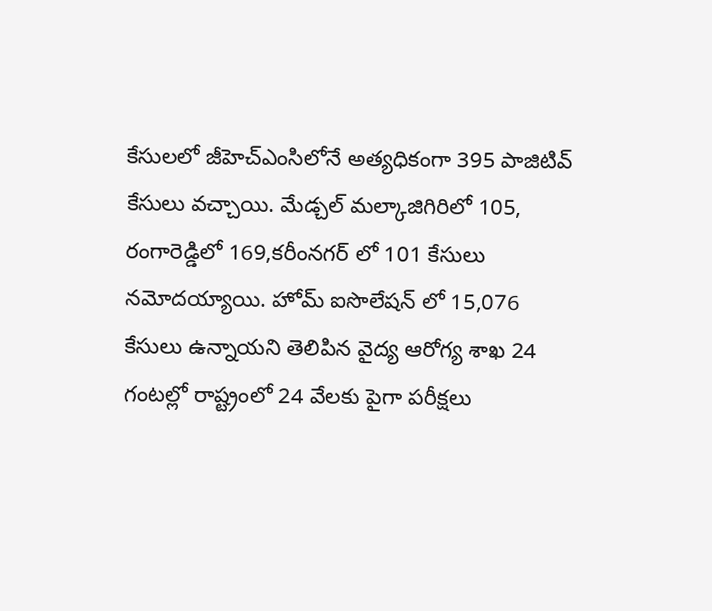కేసులలో జీహెచ్ఎంసిలోనే అత్యధికంగా 395 పాజిటివ్ కేసులు వచ్చాయి. మేడ్చల్ మల్కాజిగిరిలో 105, రంగారెడ్డిలో 169,కరీంనగర్ లో 101 కేసులు నమోదయ్యాయి. హోమ్ ఐసొలేషన్ లో 15,076 కేసులు ఉన్నాయని తెలిపిన వైద్య ఆరోగ్య శాఖ 24 గంటల్లో రాష్ట్రంలో 24 వేలకు పైగా పరీక్షలు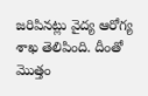జరిపినట్లు వైద్య ఆరోగ్య శాఖ తెలిపింది. దీంతో మొత్తం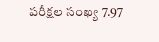పరీక్షల సంఖ్య 7.97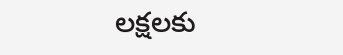లక్షలకు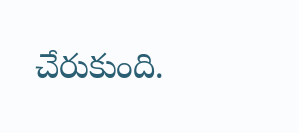చేరుకుంది.